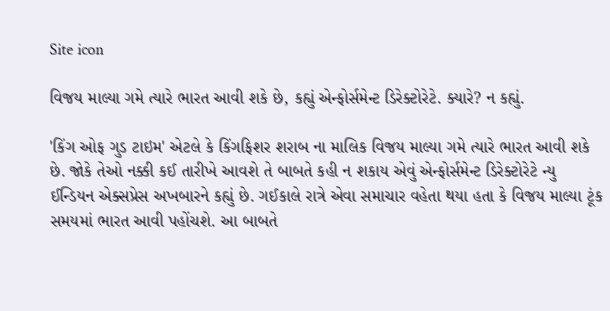Site icon

વિજય માલ્યા ગમે ત્યારે ભારત આવી શકે છે, કહ્યું એન્ફોર્સમેન્ટ ડિરેક્ટોરેટે. ક્યારે? ન કહ્યું.

'કિંગ ઓફ ગુડ ટાઇમ' એટલે કે કિંગફિશર શરાબ ના માલિક વિજય માલ્યા ગમે ત્યારે ભારત આવી શકે છે. જોકે તેઓ નક્કી કઈ તારીખે આવશે તે બાબતે કહી ન શકાય એવું એન્ફોર્સમેન્ટ ડિરેક્ટોરેટે ન્યુ ઈન્ડિયન એક્સપ્રેસ અખબારને કહ્યું છે. ગઈકાલે રાત્રે એવા સમાચાર વહેતા થયા હતા કે વિજય માલ્યા ટૂંક સમયમાં ભારત આવી પહોંચશે. આ બાબતે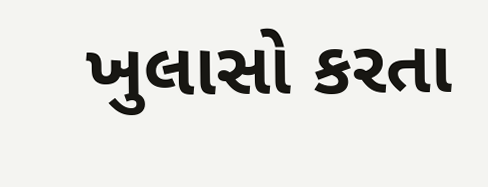ખુલાસો કરતા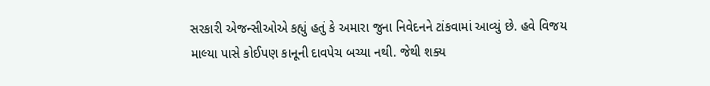સરકારી એજન્સીઓએ કહ્યું હતું કે અમારા જુના નિવેદનને ટાંકવામાં આવ્યું છે. હવે વિજય માલ્યા પાસે કોઈપણ કાનૂની દાવપેચ બચ્યા નથી. જેથી શક્ય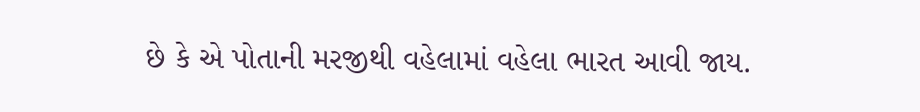છે કે એ પોતાની મરજીથી વહેલામાં વહેલા ભારત આવી જાય.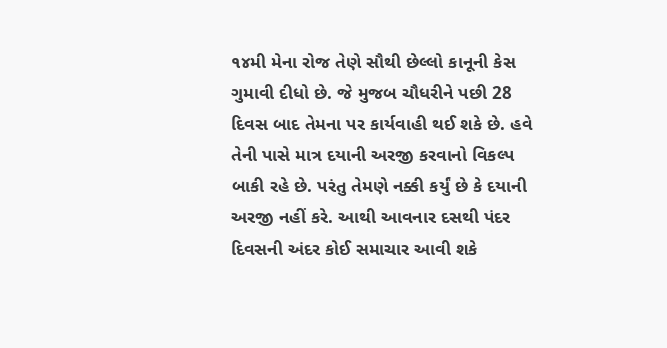૧૪મી મેના રોજ તેણે સૌથી છેલ્લો કાનૂની કેસ ગુમાવી દીધો છે. જે મુજબ ચૌધરીને પછી 28 દિવસ બાદ તેમના પર કાર્યવાહી થઈ શકે છે. હવે તેની પાસે માત્ર દયાની અરજી કરવાનો વિકલ્પ બાકી રહે છે. પરંતુ તેમણે નક્કી કર્યું છે કે દયાની અરજી નહીં કરે. આથી આવનાર દસથી પંદર દિવસની અંદર કોઈ સમાચાર આવી શકે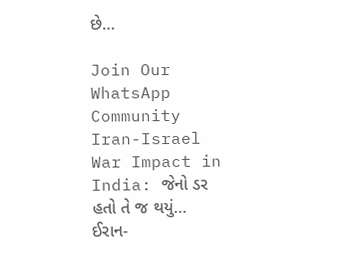છે…

Join Our WhatsApp Community
Iran-Israel War Impact in India: જેનો ડર હતો તે જ થયું… ઈરાન-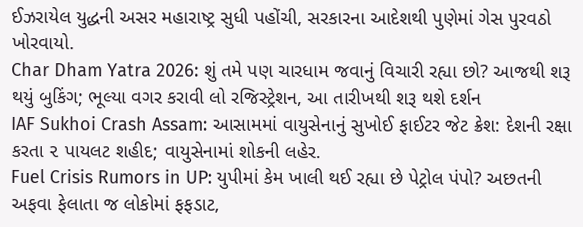ઈઝરાયેલ યુદ્ધની અસર મહારાષ્ટ્ર સુધી પહોંચી, સરકારના આદેશથી પુણેમાં ગેસ પુરવઠો ખોરવાયો.
Char Dham Yatra 2026: શું તમે પણ ચારધામ જવાનું વિચારી રહ્યા છો? આજથી શરૂ થયું બુકિંગ; ભૂલ્યા વગર કરાવી લો રજિસ્ટ્રેશન, આ તારીખથી શરૂ થશે દર્શન
IAF Sukhoi Crash Assam: આસામમાં વાયુસેનાનું સુખોઈ ફાઈટર જેટ ક્રેશ: દેશની રક્ષા કરતા ૨ પાયલટ શહીદ; વાયુસેનામાં શોકની લહેર.
Fuel Crisis Rumors in UP: યુપીમાં કેમ ખાલી થઈ રહ્યા છે પેટ્રોલ પંપો? અછતની અફવા ફેલાતા જ લોકોમાં ફફડાટ,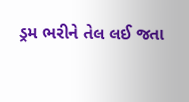ડ્રમ ભરીને તેલ લઈ જતા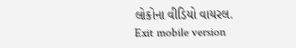લોકોના વીડિયો વાયરલ.
Exit mobile version